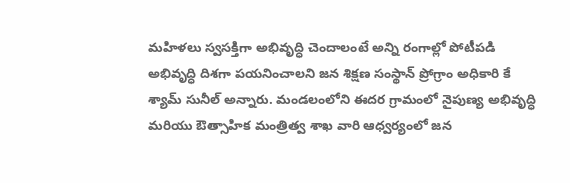మహిళలు స్వసక్తిగా అభివృద్ధి చెందాలంటే అన్ని రంగాల్లో పోటీపడి అభివృద్ధి దిశగా పయనించాలని జన శిక్షణ సంస్థాన్ ప్రోగ్రాం అధికారి కే శ్యామ్ సునీల్ అన్నారు. మండలంలోని ఈదర గ్రామంలో నైపుణ్య అభివృద్ధి మరియు ఔత్సాహిక మంత్రిత్వ శాఖ వారి ఆధ్వర్యంలో జన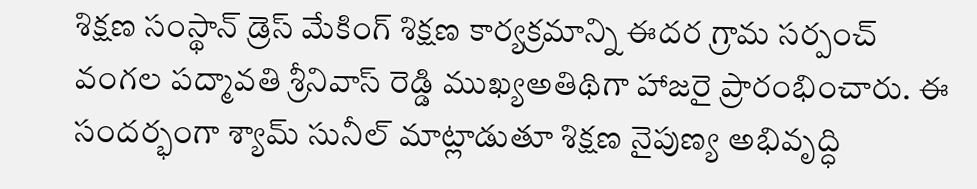శిక్షణ సంస్థాన్ డ్రెస్ మేకింగ్ శిక్షణ కార్యక్రమాన్ని ఈదర గ్రామ సర్పంచ్ వంగల పద్మావతి శ్రీనివాస్ రెడ్డి ముఖ్యఅతిథిగా హాజరై ప్రారంభించారు. ఈ సందర్భంగా శ్యామ్ సునీల్ మాట్లాడుతూ శిక్షణ నైపుణ్య అభివృద్ధి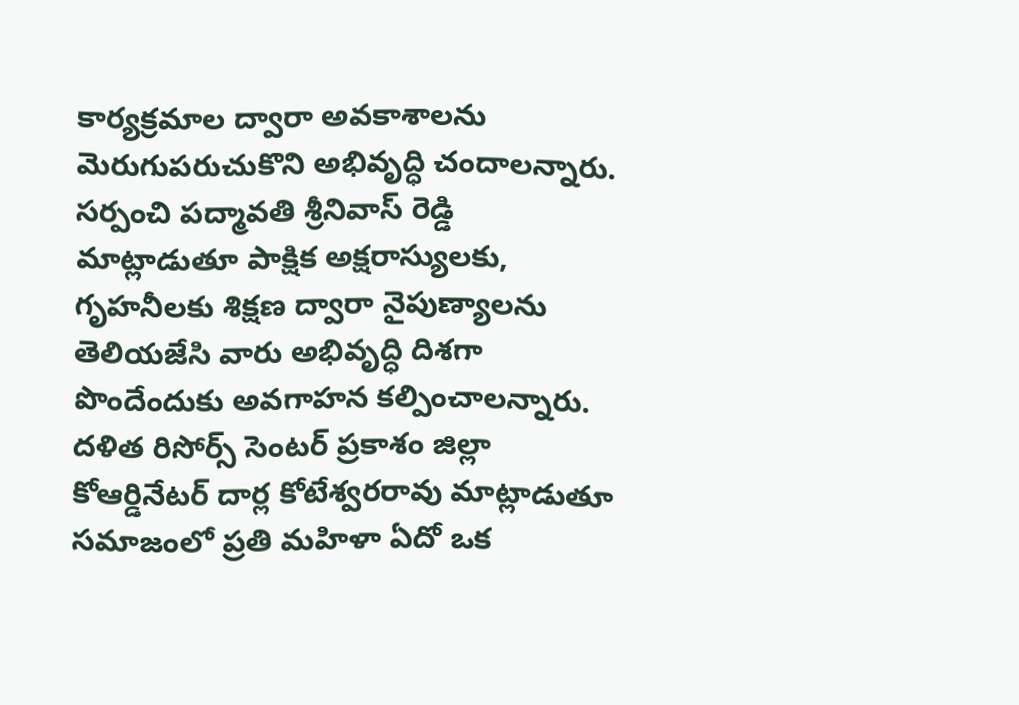కార్యక్రమాల ద్వారా అవకాశాలను మెరుగుపరుచుకొని అభివృద్ధి చందాలన్నారు. సర్పంచి పద్మావతి శ్రీనివాస్ రెడ్డి మాట్లాడుతూ పాక్షిక అక్షరాస్యులకు, గృహనీలకు శిక్షణ ద్వారా నైపుణ్యాలను తెలియజేసి వారు అభివృద్ధి దిశగా పొందేందుకు అవగాహన కల్పించాలన్నారు. దళిత రిసోర్స్ సెంటర్ ప్రకాశం జిల్లా కోఆర్డినేటర్ దార్ల కోటేశ్వరరావు మాట్లాడుతూ సమాజంలో ప్రతి మహిళా ఏదో ఒక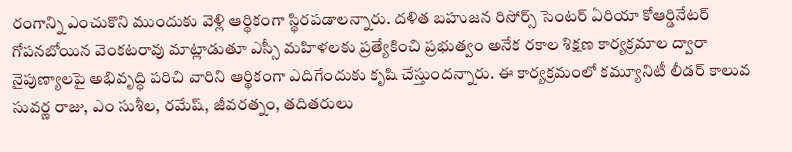రంగాన్ని ఎంచుకొని ముందుకు వెళ్లి ఆర్థికంగా స్థిరపడాలన్నారు. దళిత బహుజన రిసోర్స్ సెంటర్ ఏరియా కోఆర్డినేటర్ గోపనబోయిన వెంకటరావు మాట్లాడుతూ ఎస్సీ మహిళలకు ప్రత్యేకించి ప్రభుత్వం అనేక రకాల శిక్షణ కార్యక్రమాల ద్వారా నైపుణ్యాలపై అభివృద్ధి పరిచి వారిని ఆర్థికంగా ఎదిగేందుకు కృషి చేస్తుందన్నారు. ఈ కార్యక్రమంలో కమ్యూనిటీ లీడర్ కాలువ సువర్ణ రాజు, ఎం సుశీల, రమేష్, జీవరత్నం, తదితరులు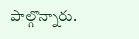పాల్గొన్నారు.